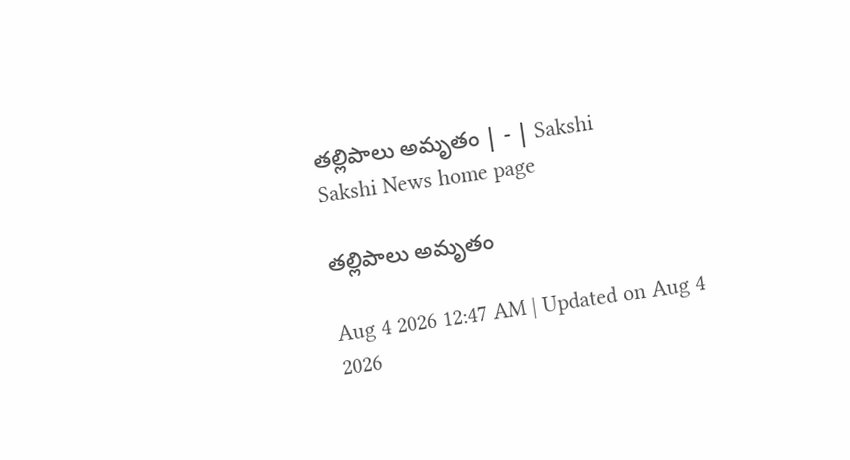తల్లిపాలు అమృతం | - | Sakshi
Sakshi News home page

తల్లిపాలు అమృతం

Aug 4 2026 12:47 AM | Updated on Aug 4 2026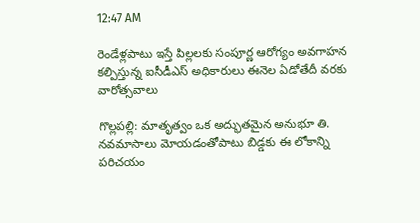12:47 AM

రెండేళ్లపాటు ఇస్తే పిల్లలకు సంపూర్ణ ఆరోగ్యం అవగాహన కల్పిస్తున్న ఐసీడీఎస్‌ అధికారులు ఈనెల ఏడోతేదీ వరకు వారోత్సవాలు

గొల్లపల్లి: మాతృత్వం ఒక అద్భుతమైన అనుభూ తి. నవమాసాలు మోయడంతోపాటు బిడ్డకు ఈ లోకాన్ని పరిచయం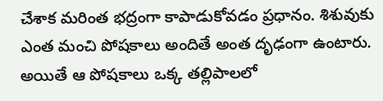చేశాక మరింత భద్రంగా కాపాడుకోవడం ప్రధానం. శిశువుకు ఎంత మంచి పోషకాలు అందితే అంత దృఢంగా ఉంటారు. అయితే ఆ పోషకాలు ఒక్క తల్లిపాలలో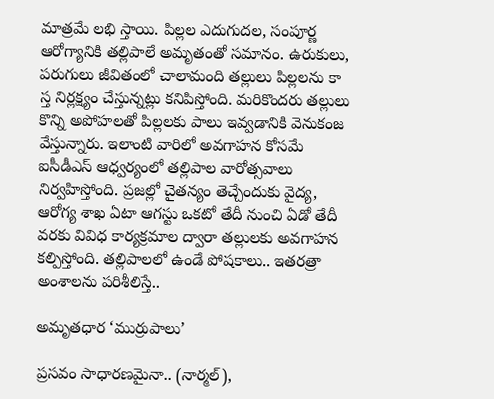మాత్రమే లభి స్తాయి. పిల్లల ఎదుగుదల, సంపూర్ణ ఆరోగ్యానికి తల్లిపాలే అమృతంతో సమానం. ఉరుకులు, పరుగులు జీవితంలో చాలామంది తల్లులు పిల్లలను కా స్త నిర్లక్ష్యం చేస్తున్నట్లు కనిపిస్తోంది. మరికొందరు తల్లులు కొన్ని అపోహలతో పిల్లలకు పాలు ఇవ్వడానికి వెనుకంజ వేస్తున్నారు. ఇలాంటి వారిలో అవగాహన కోసమే ఐసీడీఎస్‌ ఆధ్వర్యంలో తల్లిపాల వారోత్సవాలు నిర్వహిస్తోంది. ప్రజల్లో చైతన్యం తెచ్చేందుకు వైద్య, ఆరోగ్య శాఖ ఏటా ఆగస్టు ఒకటో తేదీ నుంచి ఏడో తేదీ వరకు వివిధ కార్యక్రమాల ద్వారా తల్లులకు అవగాహన కల్పిస్తోంది. తల్లిపాలలో ఉండే పోషకాలు.. ఇతరత్రా అంశాలను పరిశీలిస్తే..

అమృతధార ‘ముర్రుపాలు’

ప్రసవం సాధారణమైనా.. (నార్మల్‌),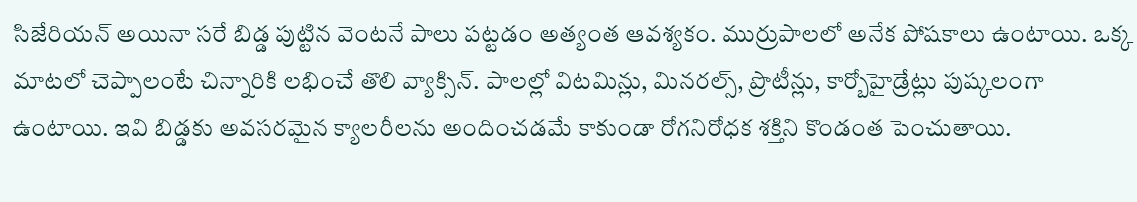సిజేరియన్‌ అయినా సరే బిడ్డ పుట్టిన వెంటనే పాలు పట్టడం అత్యంత ఆవశ్యకం. ముర్రుపాలలో అనేక పోషకాలు ఉంటాయి. ఒక్క మాటలో చెప్పాలంటే చిన్నారికి లభించే తొలి వ్యాక్సిన్‌. పాలల్లో విటమిన్లు, మినరల్స్‌, ప్రొటీన్లు, కార్బోహైడ్రేట్లు పుష్కలంగా ఉంటాయి. ఇవి బిడ్డకు అవసరమైన క్యాలరీలను అందించడమే కాకుండా రోగనిరోధక శక్తిని కొండంత పెంచుతాయి.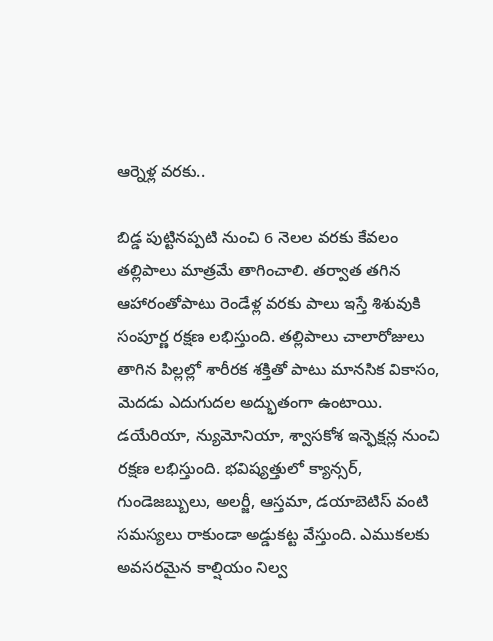ఆర్నెళ్ల వరకు..

బిడ్డ పుట్టినప్పటి నుంచి 6 నెలల వరకు కేవలం తల్లిపాలు మాత్రమే తాగించాలి. తర్వాత తగిన ఆహారంతోపాటు రెండేళ్ల వరకు పాలు ఇస్తే శిశువుకి సంపూర్ణ రక్షణ లభిస్తుంది. తల్లిపాలు చాలారోజులు తాగిన పిల్లల్లో శారీరక శక్తితో పాటు మానసిక వికాసం, మెదడు ఎదుగుదల అద్భుతంగా ఉంటాయి. డయేరియా, న్యుమోనియా, శ్వాసకోశ ఇన్ఫెక్షన్ల నుంచి రక్షణ లభిస్తుంది. భవిష్యత్తులో క్యాన్సర్‌, గుండెజబ్బులు, అలర్జీ, ఆస్తమా, డయాబెటిస్‌ వంటి సమస్యలు రాకుండా అడ్డుకట్ట వేస్తుంది. ఎముకలకు అవసరమైన కాల్షియం నిల్వ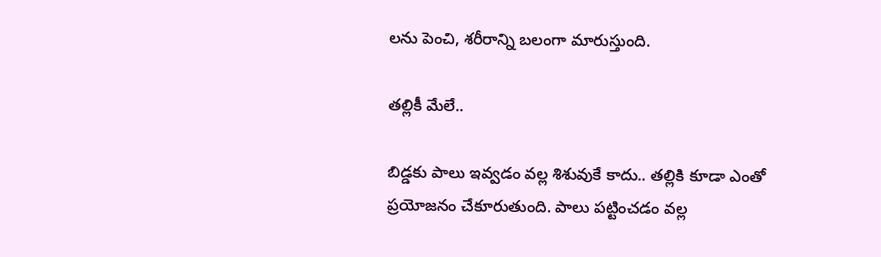లను పెంచి, శరీరాన్ని బలంగా మారుస్తుంది.

తల్లికీ మేలే..

బిడ్డకు పాలు ఇవ్వడం వల్ల శిశువుకే కాదు.. తల్లికి కూడా ఎంతో ప్రయోజనం చేకూరుతుంది. పాలు పట్టించడం వల్ల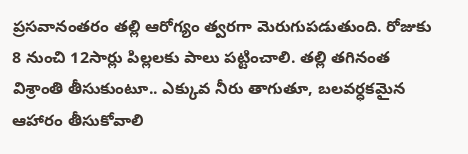ప్రసవానంతరం తల్లి ఆరోగ్యం త్వరగా మెరుగుపడుతుంది. రోజుకు 8 నుంచి 12సార్లు పిల్లలకు పాలు పట్టించాలి. తల్లి తగినంత విశ్రాంతి తీసుకుంటూ.. ఎక్కువ నీరు తాగుతూ, బలవర్ధకమైన ఆహారం తీసుకోవాలి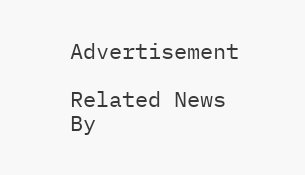Advertisement

Related News By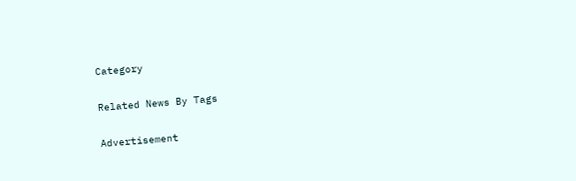Category

Related News By Tags

Advertisement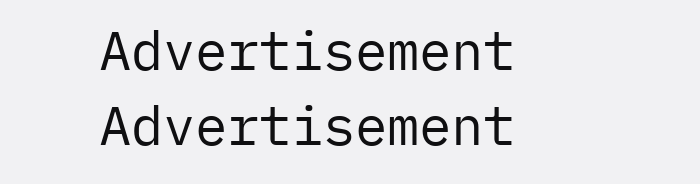Advertisement
Advertisement